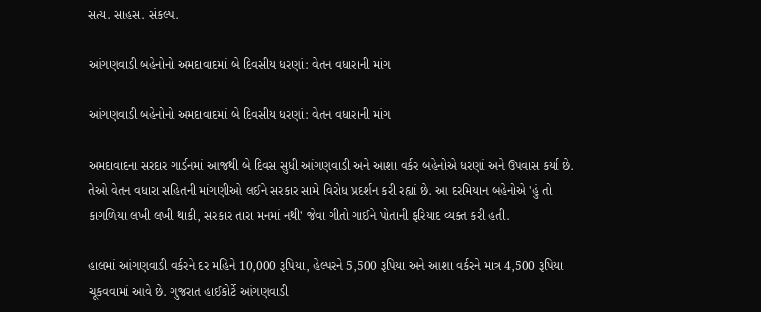સત્ય. સાહસ. સંકલ્પ.

આંગણવાડી બહેનોનો અમદાવાદમાં બે દિવસીય ધરણાં: વેતન વધારાની માંગ

આંગણવાડી બહેનોનો અમદાવાદમાં બે દિવસીય ધરણાં: વેતન વધારાની માંગ

અમદાવાદના સરદાર ગાર્ડનમાં આજથી બે દિવસ સુધી આંગણવાડી અને આશા વર્કર બહેનોએ ધરણાં અને ઉપવાસ કર્યા છે. તેઓ વેતન વધારા સહિતની માંગણીઓ લઈને સરકાર સામે વિરોધ પ્રદર્શન કરી રહ્યાં છે. આ દરમિયાન બહેનોએ 'હું તો કાગળિયા લખી લખી થાકી, સરકાર તારા મનમાં નથી' જેવા ગીતો ગાઈને પોતાની ફરિયાદ વ્યક્ત કરી હતી.

હાલમાં આંગણવાડી વર્કરને દર મહિને 10,000 રૂપિયા, હેલ્પરને 5,500 રૂપિયા અને આશા વર્કરને માત્ર 4,500 રૂપિયા ચૂકવવામાં આવે છે. ગુજરાત હાઈકોર્ટે આંગણવાડી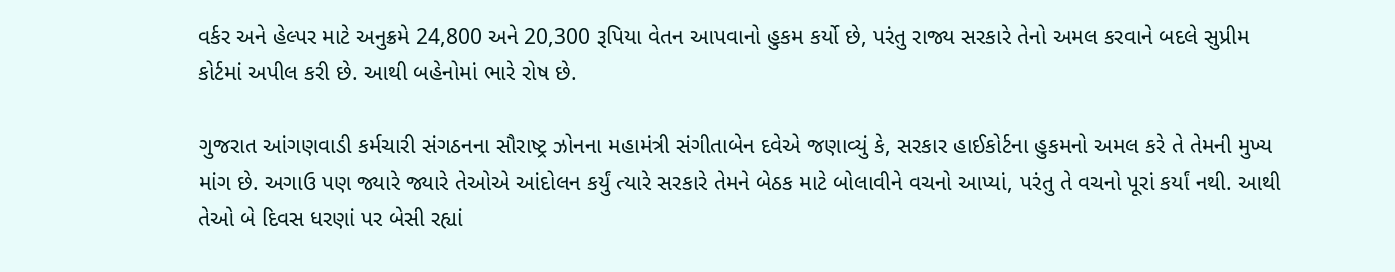વર્કર અને હેલ્પર માટે અનુક્રમે 24,800 અને 20,300 રૂપિયા વેતન આપવાનો હુકમ કર્યો છે, પરંતુ રાજ્ય સરકારે તેનો અમલ કરવાને બદલે સુપ્રીમ કોર્ટમાં અપીલ કરી છે. આથી બહેનોમાં ભારે રોષ છે.

ગુજરાત આંગણવાડી કર્મચારી સંગઠનના સૌરાષ્ટ્ર ઝોનના મહામંત્રી સંગીતાબેન દવેએ જણાવ્યું કે, સરકાર હાઈકોર્ટના હુકમનો અમલ કરે તે તેમની મુખ્ય માંગ છે. અગાઉ પણ જ્યારે જ્યારે તેઓએ આંદોલન કર્યું ત્યારે સરકારે તેમને બેઠક માટે બોલાવીને વચનો આપ્યાં, પરંતુ તે વચનો પૂરાં કર્યાં નથી. આથી તેઓ બે દિવસ ધરણાં પર બેસી રહ્યાં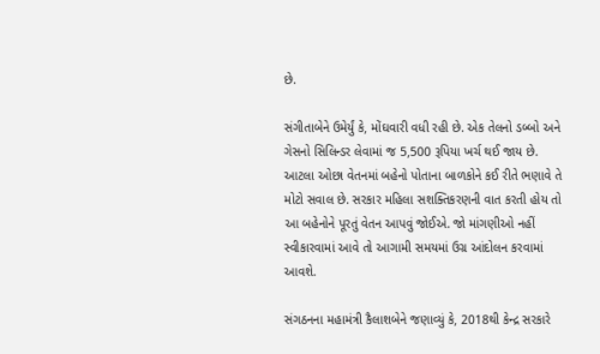છે.

સંગીતાબેને ઉમેર્યું કે, મોંઘવારી વધી રહી છે. એક તેલનો ડબ્બો અને ગેસનો સિલિન્ડર લેવામાં જ 5,500 રૂપિયા ખર્ચ થઈ જાય છે. આટલા ઓછા વેતનમાં બહેનો પોતાના બાળકોને કઈ રીતે ભણાવે તે મોટો સવાલ છે. સરકાર મહિલા સશક્તિકરણની વાત કરતી હોય તો આ બહેનોને પૂરતું વેતન આપવું જોઈએ. જો માંગણીઓ નહીં સ્વીકારવામાં આવે તો આગામી સમયમાં ઉગ્ર આંદોલન કરવામાં આવશે.

સંગઠનના મહામંત્રી કૈલાશબેને જણાવ્યું કે, 2018થી કેન્દ્ર સરકારે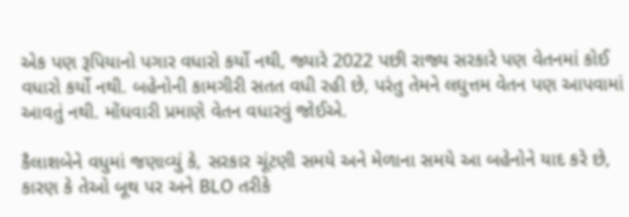એક પણ રૂપિયાનો પગાર વધારો કર્યો નથી, જ્યારે 2022 પછી રાજ્ય સરકારે પણ વેતનમાં કોઈ વધારો કર્યો નથી. બહેનોની કામગીરી સતત વધી રહી છે, પરંતુ તેમને લઘુત્તમ વેતન પણ આપવામાં આવતું નથી. મોંઘવારી પ્રમાણે વેતન વધારવું જોઈએ.

કૈલાશબેને વધુમાં જણાવ્યું કે, સરકાર ચૂંટણી સમયે અને મેળાના સમયે આ બહેનોને યાદ કરે છે, કારણ કે તેઓ બૂથ પર અને BLO તરીકે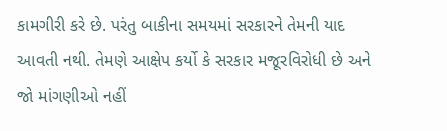કામગીરી કરે છે. પરંતુ બાકીના સમયમાં સરકારને તેમની યાદ આવતી નથી. તેમણે આક્ષેપ કર્યો કે સરકાર મજૂરવિરોધી છે અને જો માંગણીઓ નહીં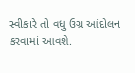સ્વીકારે તો વધુ ઉગ્ર આંદોલન કરવામાં આવશે.